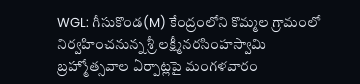WGL: గీసుకొండ(M) కేంద్రంలోని కొమ్మల గ్రామంలో నిర్వహించనున్న శ్రీ లక్ష్మీనరసింహస్వామి బ్రహ్మోత్సవాల ఏర్పాట్లపై మంగళవారం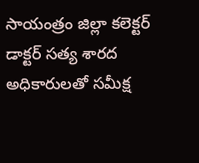సాయంత్రం జిల్లా కలెక్టర్ డాక్టర్ సత్య శారద అధికారులతో సమీక్ష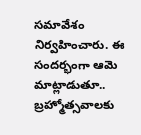సమావేశం నిర్వహించారు. ఈ సందర్భంగా ఆమె మాట్లాడుతూ.. బ్రహ్మోత్సవాలకు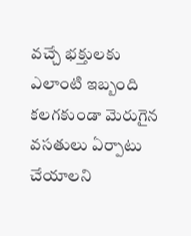వచ్చే భక్తులకు ఎలాంటి ఇబ్బంది కలగకుండా మెరుగైన వసతులు ఏర్పాటు చేయాలని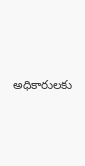అధికారులకు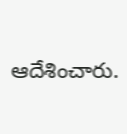ఆదేశించారు.